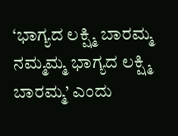‘ಭಾಗ್ಯದ ಲಕ್ಷ್ಮಿ ಬಾರಮ್ಮ ನಮ್ಮಮ್ಮ ಭಾಗ್ಯದ ಲಕ್ಷ್ಮಿ ಬಾರಮ್ಮ’ ಎಂದು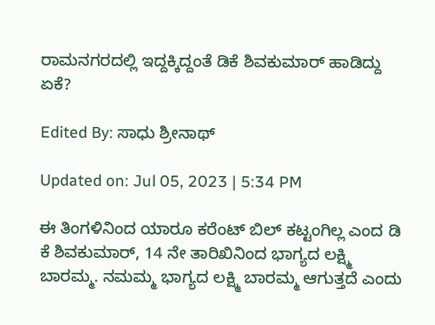ರಾಮನಗರದಲ್ಲಿ ಇದ್ದಕ್ಕಿದ್ದಂತೆ ಡಿಕೆ ಶಿವಕುಮಾರ್ ಹಾಡಿದ್ದು ಏಕೆ?

Edited By: ಸಾಧು ಶ್ರೀನಾಥ್

Updated on: Jul 05, 2023 | 5:34 PM

ಈ ತಿಂಗಳಿನಿಂದ ಯಾರೂ ಕರೆಂಟ್ ಬಿಲ್ ಕಟ್ಟಂಗಿಲ್ಲ ಎಂದ ಡಿ ಕೆ ಶಿವಕುಮಾರ್, 14 ನೇ ತಾರಿಖಿನಿಂದ ಭಾಗ್ಯದ ಲಕ್ಷ್ಮಿ ಬಾರಮ್ಮ. ನಮಮ್ಮ ಭಾಗ್ಯದ ಲಕ್ಷ್ಮಿ ಬಾರಮ್ಮ ಆಗುತ್ತದೆ ಎಂದು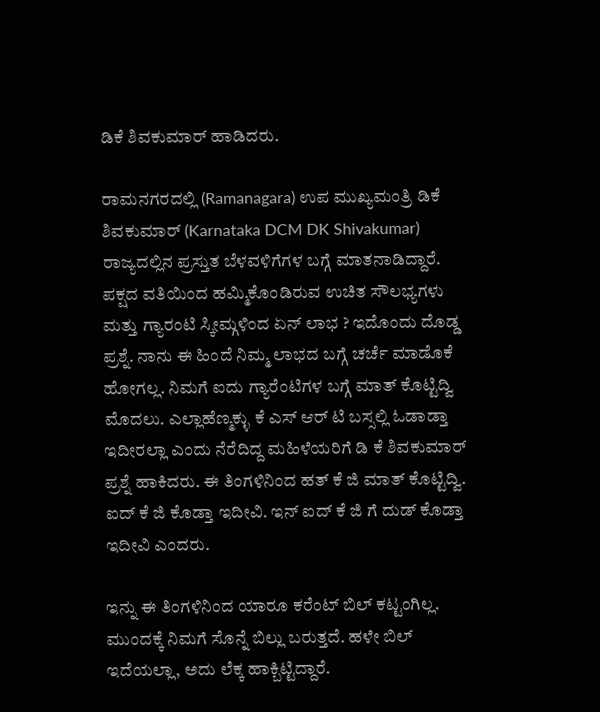ಡಿಕೆ ಶಿವಕುಮಾರ್ ಹಾಡಿದರು.

ರಾಮನಗರದಲ್ಲಿ (Ramanagara) ಉಪ ಮುಖ್ಯಮಂತ್ರಿ ಡಿಕೆ ಶಿವಕುಮಾರ್ (Karnataka DCM DK Shivakumar) ರಾಜ್ಯದಲ್ಲಿನ ಪ್ರಸ್ತುತ ಬೆಳವಳಿಗೆಗಳ ಬಗ್ಗೆ ಮಾತನಾಡಿದ್ದಾರೆ. ಪಕ್ಷದ ವತಿಯಿಂದ ಹಮ್ಮಿಕೊಂಡಿರುವ ಉಚಿತ ಸೌಲಭ್ಯಗಳು ಮತ್ತು ಗ್ಯಾರಂಟಿ ಸ್ಕೀಮ್ಗಳಿಂದ ಏನ್ ಲಾಭ ? ಇದೊಂದು ದೊಡ್ಡ ಪ್ರಶ್ನೆ. ನಾನು ಈ ಹಿಂದೆ ನಿಮ್ಮ ಲಾಭದ ಬಗ್ಗೆ ಚರ್ಚೆ ಮಾಡೊಕೆ ಹೋಗಲ್ಲ. ನಿಮಗೆ ಐದು ಗ್ಯಾರೆಂಟಿಗಳ ಬಗ್ಗೆ ಮಾತ್ ಕೊಟ್ಟಿದ್ವಿ ಮೊದಲು. ಎಲ್ಲಾ‌ಹೆಣ್ಮಕ್ಳು ಕೆ ಎಸ್ ಆರ್ ಟಿ ಬಸ್ಸಲ್ಲಿ ಓಡಾಡ್ತಾ ಇದೀರಲ್ಲಾ ಎಂದು ನೆರೆದಿದ್ದ ಮಹಿಳೆಯರಿಗೆ ಡಿ ಕೆ ಶಿವಕುಮಾರ್ ಪ್ರಶ್ನೆ ಹಾಕಿದರು. ಈ‌ ತಿಂಗಳಿನಿಂದ ಹತ್ ಕೆ ಜಿ ಮಾತ್ ಕೊಟ್ಟಿದ್ವಿ. ಐದ್ ಕೆ ಜಿ ಕೊಡ್ತಾ ಇದೀವಿ. ಇನ್ ಐದ್ ಕೆ ಜಿ ಗೆ ದುಡ್ ಕೊಡ್ತಾ ಇದೀವಿ ಎಂದರು.

ಇನ್ನು ಈ ತಿಂಗಳಿನಿಂದ ಯಾರೂ ಕರೆಂಟ್ ಬಿಲ್ ಕಟ್ಟಂಗಿಲ್ಲ. ಮುಂದಕ್ಕೆ ನಿಮಗೆ ಸೊನ್ನೆ ಬಿಲ್ಲು ಬರುತ್ತದೆ. ಹಳೇ ಬಿಲ್‌ ಇದೆಯಲ್ಲಾ, ಅದು ಲೆಕ್ಕ ಹಾಕ್ಬಿಟ್ಟಿದ್ದಾರೆ.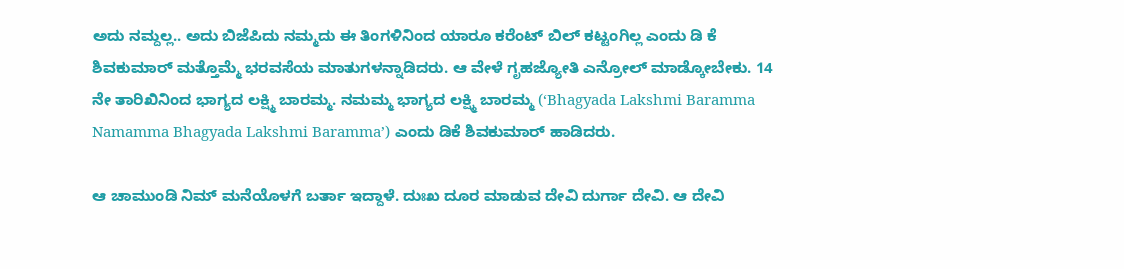ಅದು ನಮ್ದಲ್ಲ.. ಅದು ಬಿಜೆಪಿದು ನಮ್ಮದು ಈ ತಿಂಗಳಿನಿಂದ ಯಾರೂ ಕರೆಂಟ್ ಬಿಲ್ ಕಟ್ಟಂಗಿಲ್ಲ ಎಂದು ಡಿ ಕೆ ಶಿವಕುಮಾರ್ ಮತ್ತೊಮ್ಮೆ ಭರವಸೆಯ ಮಾತುಗಳನ್ನಾಡಿದರು. ಆ ವೇಳೆ ಗೃಹಜ್ಯೋತಿ ಎನ್ರೋಲ್ ಮಾಡ್ಕೋಬೇಕು. 14 ನೇ ತಾರಿಖಿನಿಂದ ಭಾಗ್ಯದ ಲಕ್ಷ್ಮಿ ಬಾರಮ್ಮ. ನಮಮ್ಮ ಭಾಗ್ಯದ ಲಕ್ಷ್ಮಿ ಬಾರಮ್ಮ (‘Bhagyada Lakshmi Baramma Namamma Bhagyada Lakshmi Baramma’) ಎಂದು ಡಿಕೆ ಶಿವಕುಮಾರ್ ಹಾಡಿದರು.

ಆ ಚಾಮುಂಡಿ ನಿಮ್‌ ಮನೆಯೊಳಗೆ ಬರ್ತಾ ಇದ್ದಾಳೆ. ದುಃಖ ದೂರ ಮಾಡುವ ದೇವಿ ದುರ್ಗಾ ದೇವಿ. ಆ ದೇವಿ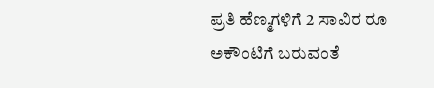ಪ್ರತಿ ಹೆಣ್ಮಗಳಿಗೆ 2 ಸಾವಿರ ರೂ ಅಕೌಂಟಿಗೆ ಬರುವಂತೆ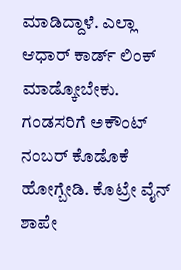ಮಾಡಿದ್ದಾಳೆ. ಎಲ್ಲಾ ಆಧಾರ್ ಕಾರ್ಡ್ ಲಿಂಕ್ ಮಾಡ್ಕೋಬೇಕು. ಗಂಡಸರಿಗೆ ಅಕೌಂಟ್ ನಂಬರ್ ಕೊಡೊಕೆ ಹೋಗ್ಬೇಡಿ. ಕೊಟ್ರೇ ವೈನ್ ಶಾಪೇ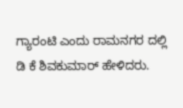ಗ್ಯಾರಂಟಿ ಎಂದು ರಾಮನಗರ ದಲ್ಲಿ ಡಿ ಕೆ ಶಿವಕುಮಾರ್ ಹೇಳಿದರು.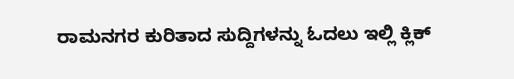ರಾಮನಗರ ಕುರಿತಾದ ಸುದ್ದಿಗಳನ್ನು ಓದಲು ಇಲ್ಲಿ ಕ್ಲಿಕ್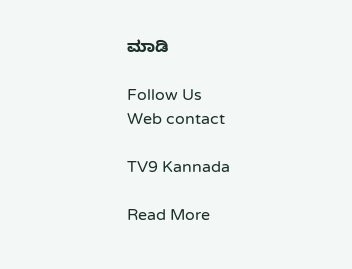ಮಾಡಿ

Follow Us
Web contact

TV9 Kannada

Read More